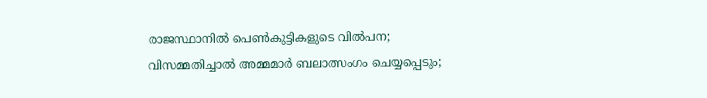രാജസ്ഥാനിൽ പെൺകുട്ടികളുടെ വിൽപന; വിസമ്മതിച്ചാൽ അമ്മമാർ ബലാത്സംഗം ചെയ്യപ്പെടും;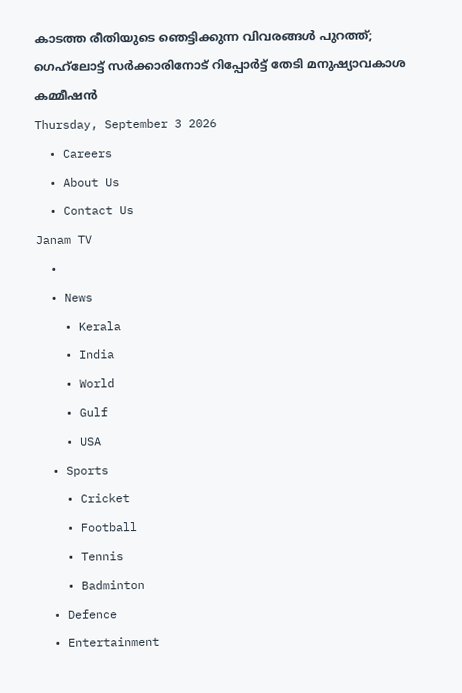കാടത്ത രീതിയുടെ ഞെട്ടിക്കുന്ന വിവരങ്ങൾ പുറത്ത്; ഗെഹ്‌ലോട്ട് സർക്കാരിനോട് റിപ്പോർട്ട് തേടി മനുഷ്യാവകാശ കമ്മീഷൻ
Thursday, September 3 2026
  • Careers
  • About Us
  • Contact Us
Janam TV
  •
  • News
    • Kerala
    • India
    • World
    • Gulf
    • USA
  • Sports
    • Cricket
    • Football
    • Tennis
    • Badminton
  • Defence
  • Entertainment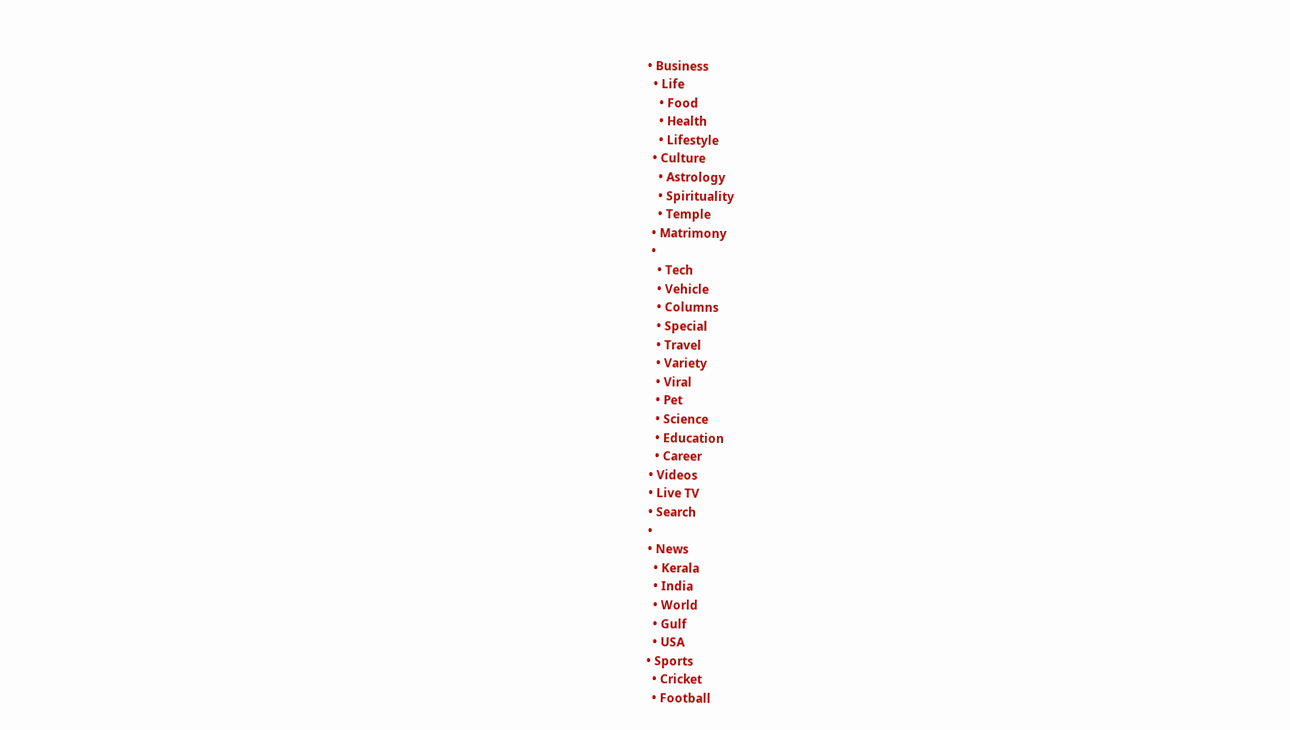• Business
  • Life
    • Food
    • Health
    • Lifestyle
  • Culture
    • Astrology
    • Spirituality
    • Temple
  • Matrimony
  •
    • Tech
    • Vehicle
    • Columns
    • Special
    • Travel
    • Variety
    • Viral
    • Pet
    • Science
    • Education
    • Career
  • Videos
  • Live TV
  • Search
  •
  • News
    • Kerala
    • India
    • World
    • Gulf
    • USA
  • Sports
    • Cricket
    • Football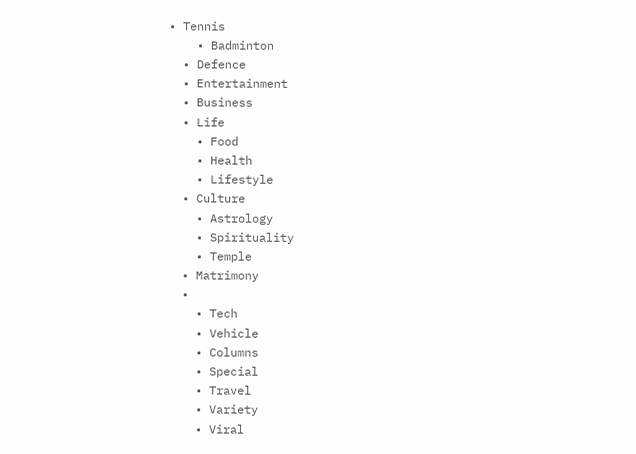• Tennis
    • Badminton
  • Defence
  • Entertainment
  • Business
  • Life
    • Food
    • Health
    • Lifestyle
  • Culture
    • Astrology
    • Spirituality
    • Temple
  • Matrimony
  •
    • Tech
    • Vehicle
    • Columns
    • Special
    • Travel
    • Variety
    • Viral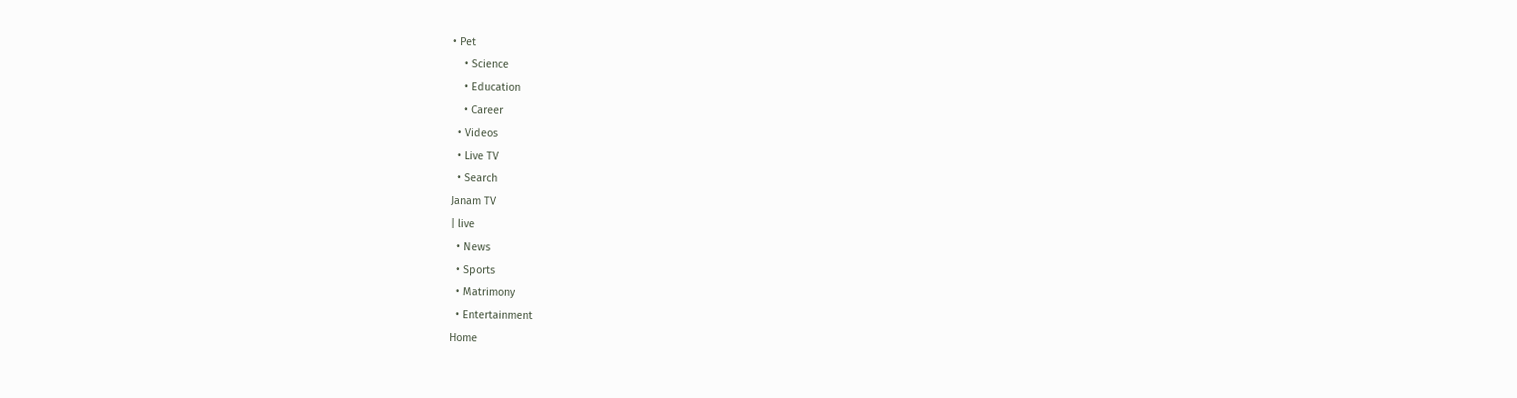• Pet
    • Science
    • Education
    • Career
  • Videos
  • Live TV
  • Search
Janam TV
| live
  • News
  • Sports
  • Matrimony
  • Entertainment
Home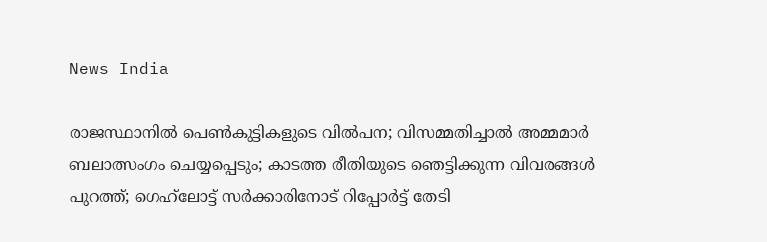News India

രാജസ്ഥാനിൽ പെൺകുട്ടികളുടെ വിൽപന; വിസമ്മതിച്ചാൽ അമ്മമാർ ബലാത്സംഗം ചെയ്യപ്പെടും; കാടത്ത രീതിയുടെ ഞെട്ടിക്കുന്ന വിവരങ്ങൾ പുറത്ത്; ഗെഹ്‌ലോട്ട് സർക്കാരിനോട് റിപ്പോർട്ട് തേടി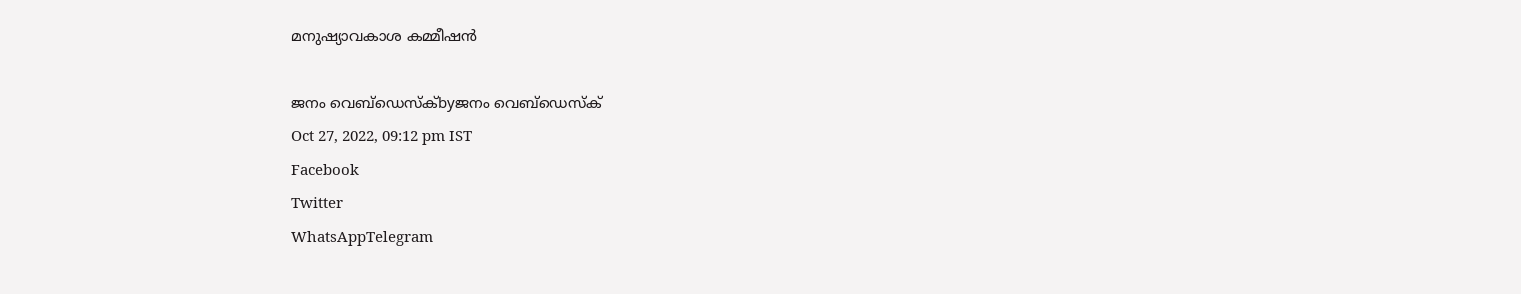മനുഷ്യാവകാശ കമ്മീഷൻ

ജനം വെബ്‌ഡെസ്ക്byജനം വെബ്‌ഡെസ്ക്
Oct 27, 2022, 09:12 pm IST
Facebook
Twitter
WhatsAppTelegram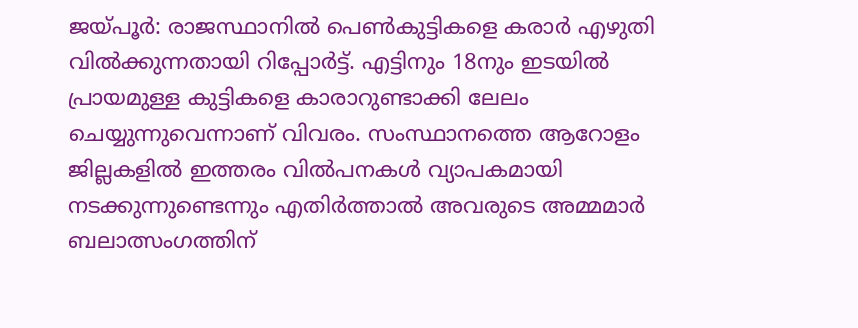ജയ്പൂർ: രാജസ്ഥാനിൽ പെൺകുട്ടികളെ കരാർ എഴുതി വിൽക്കുന്നതായി റിപ്പോർട്ട്. എട്ടിനും 18നും ഇടയിൽ പ്രായമുള്ള കുട്ടികളെ കാരാറുണ്ടാക്കി ലേലം ചെയ്യുന്നുവെന്നാണ് വിവരം. സംസ്ഥാനത്തെ ആറോളം ജില്ലകളിൽ ഇത്തരം വിൽപനകൾ വ്യാപകമായി നടക്കുന്നുണ്ടെന്നും എതിർത്താൽ അവരുടെ അമ്മമാർ ബലാത്സംഗത്തിന്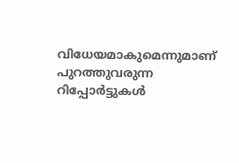വിധേയമാകുമെന്നുമാണ് പുറത്തുവരുന്ന റിപ്പോർട്ടുകൾ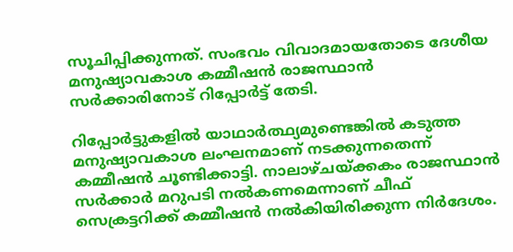സൂചിപ്പിക്കുന്നത്. സംഭവം വിവാദമായതോടെ ദേശീയ മനുഷ്യാവകാശ കമ്മീഷൻ രാജസ്ഥാൻ സർക്കാരിനോട് റിപ്പോർട്ട് തേടി.

റിപ്പോർട്ടുകളിൽ യാഥാർത്ഥ്യമുണ്ടെങ്കിൽ കടുത്ത മനുഷ്യാവകാശ ലംഘനമാണ് നടക്കുന്നതെന്ന് കമ്മീഷൻ ചൂണ്ടിക്കാട്ടി. നാലാഴ്ചയ്‌ക്കകം രാജസ്ഥാൻ സർക്കാർ മറുപടി നൽകണമെന്നാണ് ചീഫ് സെക്രട്ടറിക്ക് കമ്മീഷൻ നൽകിയിരിക്കുന്ന നിർദേശം.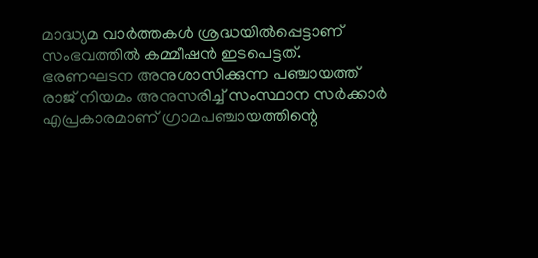മാദ്ധ്യമ വാർത്തകൾ ശ്രദ്ധയിൽപ്പെട്ടാണ് സംഭവത്തിൽ കമ്മീഷൻ ഇടപെട്ടത്. ഭരണഘടന അനുശാസിക്കുന്ന പഞ്ചായത്ത് രാജ് നിയമം അനുസരിച്ച് സംസ്ഥാന സർക്കാർ എപ്രകാരമാണ് ഗ്രാമപഞ്ചായത്തിന്റെ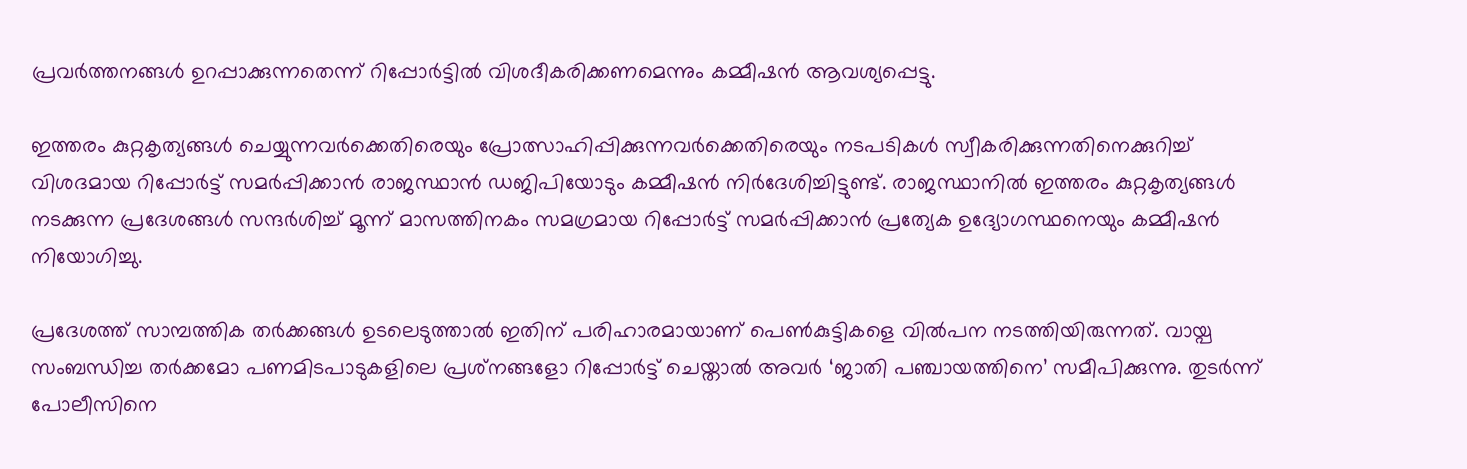പ്രവർത്തനങ്ങൾ ഉറപ്പാക്കുന്നതെന്ന് റിപ്പോർട്ടിൽ വിശദീകരിക്കണമെന്നും കമ്മീഷൻ ആവശ്യപ്പെട്ടു.

ഇത്തരം കുറ്റകൃത്യങ്ങൾ ചെയ്യുന്നവർക്കെതിരെയും പ്രോത്സാഹിപ്പിക്കുന്നവർക്കെതിരെയും നടപടികൾ സ്വീകരിക്കുന്നതിനെക്കുറിച്ച് വിശദമായ റിപ്പോർട്ട് സമർപ്പിക്കാൻ രാജസ്ഥാൻ ഡജിപിയോടും കമ്മീഷൻ നിർദേശിച്ചിട്ടുണ്ട്. രാജസ്ഥാനിൽ ഇത്തരം കുറ്റകൃത്യങ്ങൾ നടക്കുന്ന പ്രദേശങ്ങൾ സന്ദർശിച്ച് മൂന്ന് മാസത്തിനകം സമഗ്രമായ റിപ്പോർട്ട് സമർപ്പിക്കാൻ പ്രത്യേക ഉദ്യോഗസ്ഥനെയും കമ്മീഷൻ നിയോഗിച്ചു.

പ്രദേശത്ത് സാമ്പത്തിക തർക്കങ്ങൾ ഉടലെടുത്താൽ ഇതിന് പരിഹാരമായാണ് പെൺകുട്ടികളെ വിൽപന നടത്തിയിരുന്നത്. വായ്പ സംബന്ധിച്ച തർക്കമോ പണമിടപാടുകളിലെ പ്രശ്‌നങ്ങളോ റിപ്പോർട്ട് ചെയ്താൽ അവർ ‘ജാതി പഞ്ചായത്തിനെ’ സമീപിക്കുന്നു. തുടർന്ന് പോലീസിനെ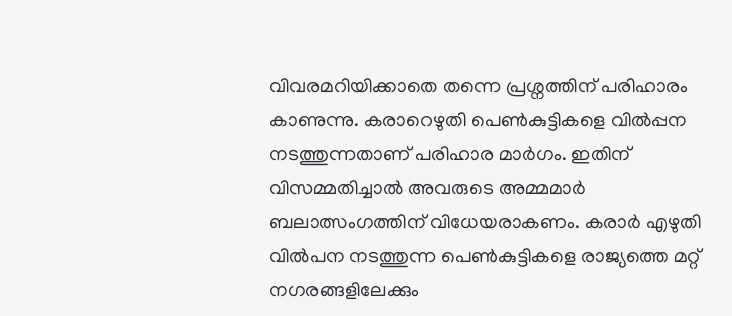വിവരമറിയിക്കാതെ തന്നെ പ്രശ്നത്തിന് പരിഹാരം കാണുന്നു. കരാറെഴുതി പെൺകുട്ടികളെ വിൽപ്പന നടത്തുന്നതാണ് പരിഹാര മാർഗം. ഇതിന് വിസമ്മതിച്ചാൽ അവരുടെ അമ്മമാർ ബലാത്സംഗത്തിന് വിധേയരാകണം. കരാർ എഴുതി വിൽപന നടത്തുന്ന പെൺകുട്ടികളെ രാജ്യത്തെ മറ്റ് നഗരങ്ങളിലേക്കും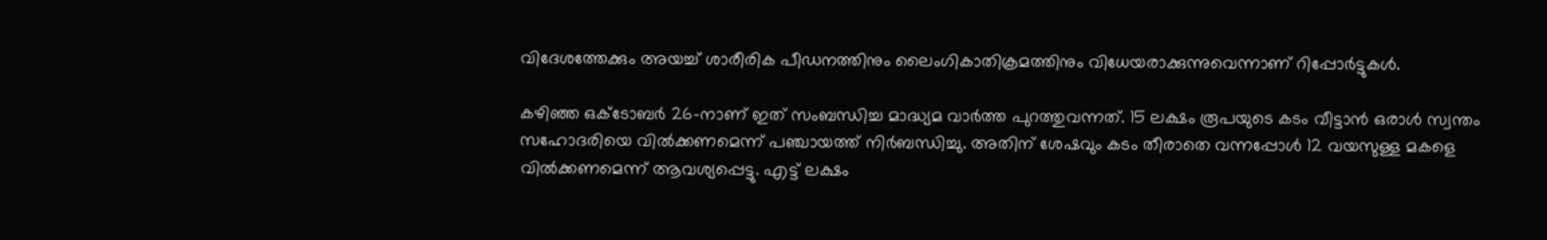വിദേശത്തേക്കും അയച്ച് ശാരീരിക പീഡനത്തിനും ലൈംഗികാതിക്രമത്തിനും വിധേയരാക്കുന്നുവെന്നാണ് റിപ്പോർട്ടുകൾ.

കഴിഞ്ഞ ഒക്ടോബർ 26-നാണ് ഇത് സംബന്ധിച്ച മാദ്ധ്യമ വാർത്ത പുറത്തുവന്നത്. 15 ലക്ഷം രൂപയുടെ കടം വീട്ടാൻ ഒരാൾ സ്വന്തം സഹോദരിയെ വിൽക്കണമെന്ന് പഞ്ചായത്ത് നിർബന്ധിച്ചു. അതിന് ശേഷവും കടം തീരാതെ വന്നപ്പോൾ 12 വയസുള്ള മകളെ വിൽക്കണമെന്ന് ആവശ്യപ്പെട്ടു. എട്ട് ലക്ഷം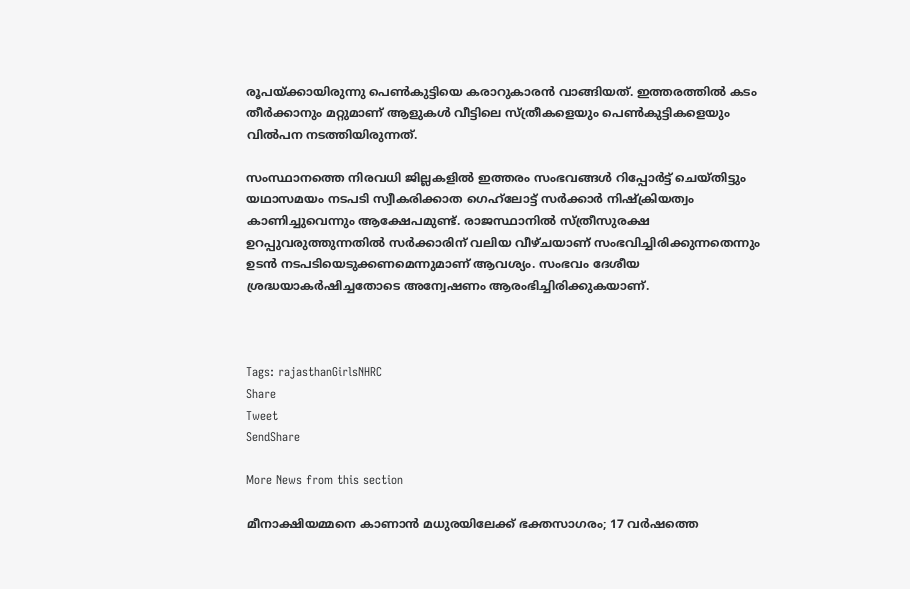രൂപയ്‌ക്കായിരുന്നു പെൺകുട്ടിയെ കരാറുകാരൻ വാങ്ങിയത്. ഇത്തരത്തിൽ കടം തീർക്കാനും മറ്റുമാണ് ആളുകൾ വീട്ടിലെ സ്ത്രീകളെയും പെൺകുട്ടികളെയും വിൽപന നടത്തിയിരുന്നത്.

സംസ്ഥാനത്തെ നിരവധി ജില്ലകളിൽ ഇത്തരം സംഭവങ്ങൾ റിപ്പോർട്ട് ചെയ്തിട്ടും യഥാസമയം നടപടി സ്വീകരിക്കാത ഗെഹ്‌ലോട്ട് സർക്കാർ നിഷ്ക്രിയത്വം കാണിച്ചുവെന്നും ആക്ഷേപമുണ്ട്. രാജസ്ഥാനിൽ സ്ത്രീസുരക്ഷ ഉറപ്പുവരുത്തുന്നതിൽ സർക്കാരിന് വലിയ വീഴ്ചയാണ് സംഭവിച്ചിരിക്കുന്നതെന്നും ഉടൻ നടപടിയെടുക്കണമെന്നുമാണ് ആവശ്യം. സംഭവം ദേശീയ ശ്രദ്ധയാകർഷിച്ചതോടെ അന്വേഷണം ആരംഭിച്ചിരിക്കുകയാണ്.



Tags: rajasthanGirlsNHRC
Share
Tweet
SendShare

More News from this section

മീനാക്ഷിയമ്മനെ കാണാൻ മധുരയിലേക്ക് ഭക്തസാഗരം; 17 വർഷത്തെ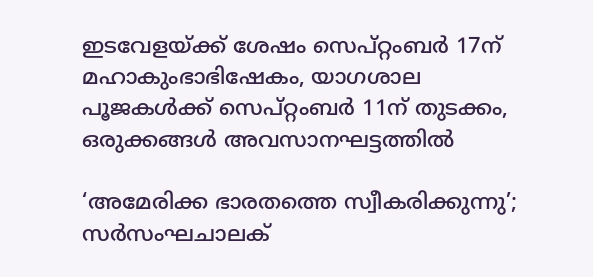ഇടവേളയ്‌ക്ക് ശേഷം സെപ്റ്റംബർ 17ന് മഹാകുംഭാഭിഷേകം, യാഗശാല പൂജകൾക്ക് സെപ്റ്റംബർ 11ന് തുടക്കം, ഒരുക്കങ്ങൾ അവസാനഘട്ടത്തിൽ

‘അമേരിക്ക ഭാരതത്തെ സ്വീകരിക്കുന്നു’; സർസംഘചാലക്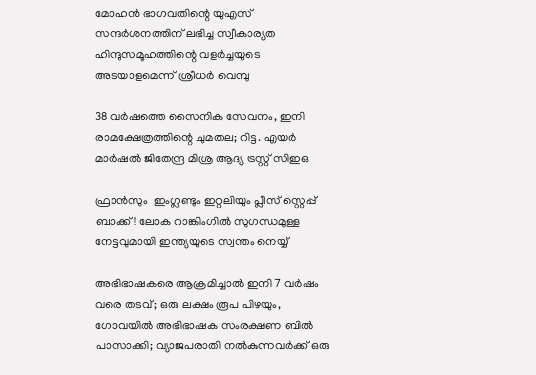മോഹൻ ഭാഗവതിന്റെ യുഎസ് സന്ദർശനത്തിന് ലഭിച്ച സ്വീകാര്യത ഹിന്ദുസമൂഹത്തിന്റെ വളർച്ചയുടെ അടയാളമെന്ന് ശ്രീധർ വെമ്പു

38 വർഷത്തെ സൈനിക സേവനം, ഇനി രാമക്ഷേത്രത്തിന്റെ ചുമതല; റിട്ട. എയർ മാർഷൽ ജിതേന്ദ്ര മിശ്ര ആദ്യ ട്രസ്റ്റ് സിഇഒ

ഫ്രാൻസും  ഇംഗ്ലണ്ടും ഇറ്റലിയും പ്ലീസ് സ്റ്റെപ്പ് ബാക്ക്! ലോക റാങ്കിംഗിൽ സുഗന്ധമുള്ള നേട്ടവുമായി ഇന്ത്യയുടെ സ്വന്തം നെയ്യ്

അഭിഭാഷകരെ ആക്രമിച്ചാൽ ഇനി 7 വർഷം വരെ തടവ്; ഒരു ലക്ഷം രൂപ പിഴയും, ഗോവയിൽ അഭിഭാഷക സംരക്ഷണ ബിൽ പാസാക്കി; വ്യാജപരാതി നൽകുന്നവർക്ക് ഒരു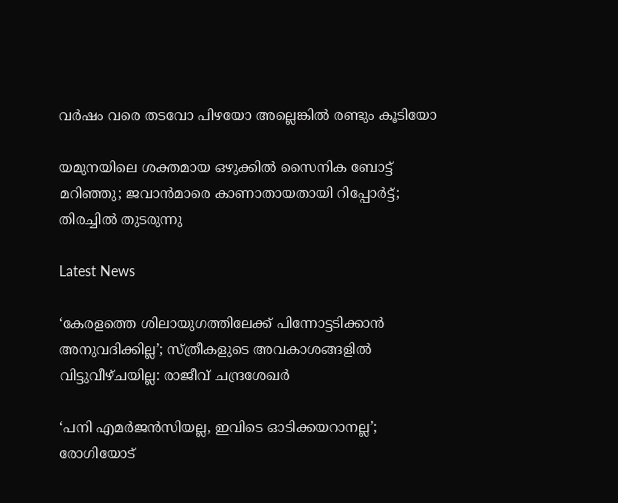വർഷം വരെ തടവോ പിഴയോ അല്ലെങ്കിൽ രണ്ടും കൂടിയോ

യമുനയിലെ ശക്തമായ ഒഴുക്കില്‍ സൈനിക ബോട്ട് മറിഞ്ഞു; ജവാന്‍മാരെ കാണാതായതായി റിപ്പോര്‍ട്ട്; തിരച്ചില്‍ തുടരുന്നു

Latest News

‘കേരളത്തെ ശിലായുഗത്തിലേക്ക് പിന്നോട്ടടിക്കാൻ അനുവദിക്കില്ല’; സ്ത്രീകളുടെ അവകാശങ്ങളിൽ വിട്ടുവീഴ്ചയില്ല: രാജീവ് ചന്ദ്രശേഖർ

‘പനി എമർജൻസിയല്ല, ഇവിടെ ഓടിക്കയറാനല്ല’; രോഗിയോട്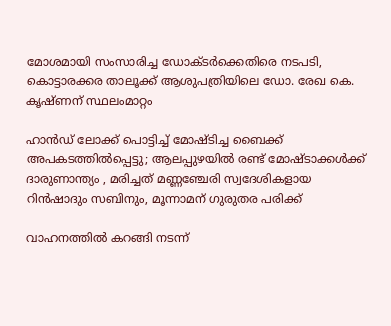മോശമായി സംസാരിച്ച ഡോക്ടർക്കെതിരെ നടപടി, കൊട്ടാരക്കര താലൂക്ക് ആശുപത്രിയിലെ ഡോ. രേഖ കെ. കൃഷ്ണന് സ്ഥലംമാറ്റം

ഹാൻഡ് ലോക്ക് പൊട്ടിച്ച് മോഷ്ടിച്ച ബൈക്ക് അപകടത്തിൽപ്പെട്ടു; ആലപ്പുഴയിൽ രണ്ട് മോഷ്ടാക്കൾക്ക് ദാരുണാന്ത്യം , മരിച്ചത് മണ്ണഞ്ചേരി സ്വദേശികളായ റിൻഷാദും സബിനും, മൂന്നാമന് ഗുരുതര പരിക്ക്

വാഹനത്തിൽ കറങ്ങി നടന്ന്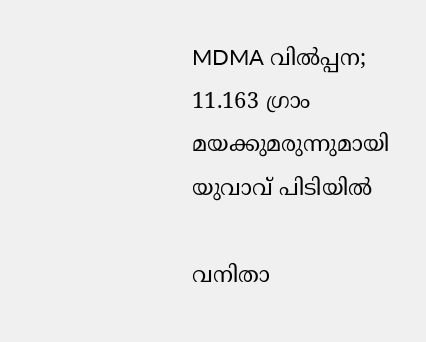MDMA വിൽപ്പന; 11.163 ഗ്രാം മയക്കുമരുന്നുമായി യുവാവ് പിടിയിൽ

വനിതാ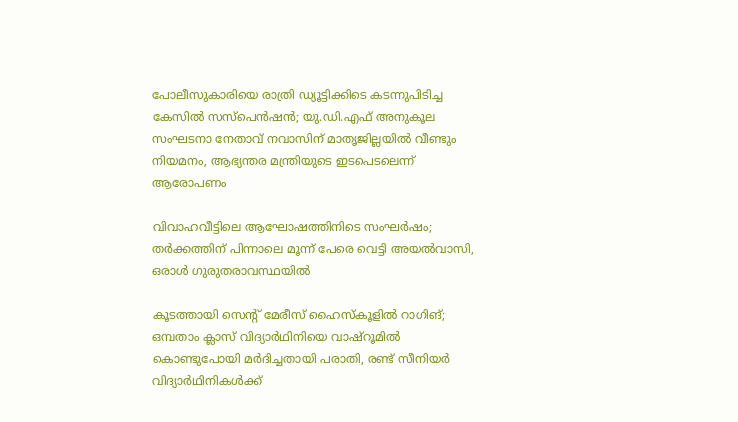പോലീസുകാരിയെ രാത്രി ഡ്യൂട്ടിക്കിടെ കടന്നുപിടിച്ച കേസിൽ സസ്പെൻഷൻ; യു.ഡി.എഫ് അനുകൂല സംഘടനാ നേതാവ് നവാസിന് മാതൃജില്ലയിൽ വീണ്ടും നിയമനം, ആഭ്യന്തര മന്ത്രിയുടെ ഇടപെടലെന്ന് ആരോപണം

വിവാഹവീട്ടിലെ ആഘോഷത്തിനിടെ സംഘർഷം; തർക്കത്തിന് പിന്നാലെ മൂന്ന് പേരെ വെട്ടി അയൽവാസി, ഒരാൾ ഗുരുതരാവസ്ഥയിൽ

കൂടത്തായി സെന്റ് മേരീസ് ഹൈസ്‌കൂളിൽ റാഗിങ്; ഒമ്പതാം ക്ലാസ് വിദ്യാർഥിനിയെ വാഷ്‌റൂമിൽ കൊണ്ടുപോയി മർദിച്ചതായി പരാതി, രണ്ട് സീനിയർ വിദ്യാർഥിനികൾക്ക്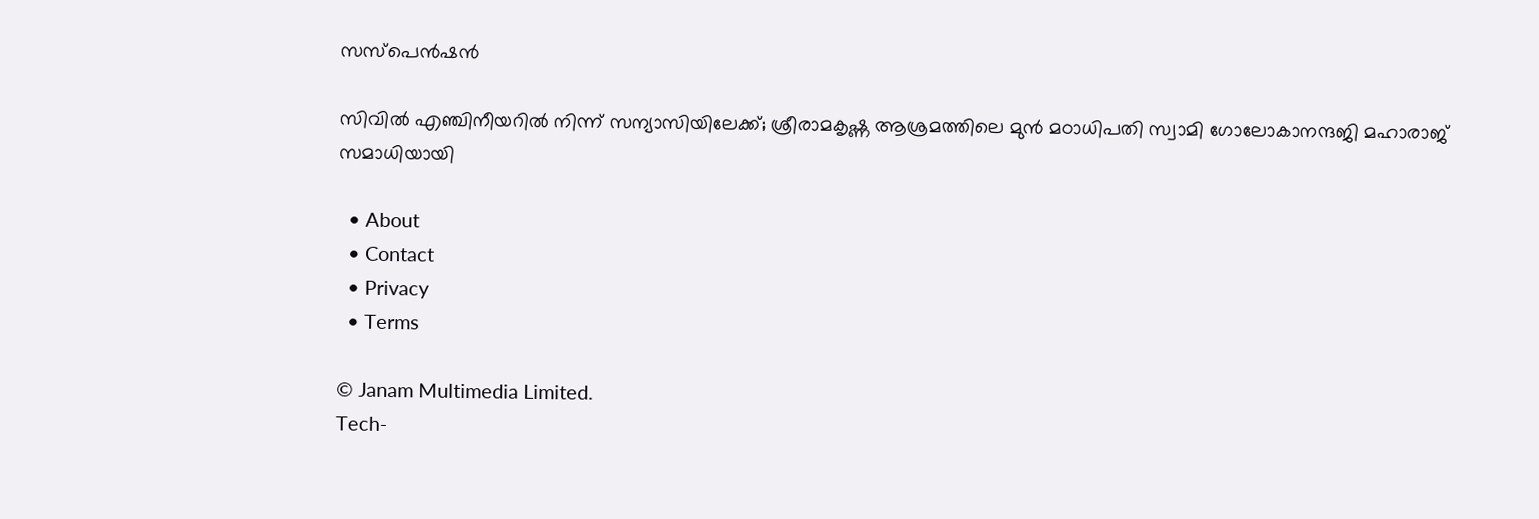സസ്‌പെൻഷൻ

സിവിൽ എഞ്ചിനീയറിൽ നിന്ന് സന്യാസിയിലേക്ക്; ശ്രീരാമകൃഷ്ണ ആശ്രമത്തിലെ മുൻ മഠാധിപതി സ്വാമി ഗോലോകാനന്ദജി മഹാരാജ് സമാധിയായി

  • About
  • Contact
  • Privacy
  • Terms

© Janam Multimedia Limited.
Tech-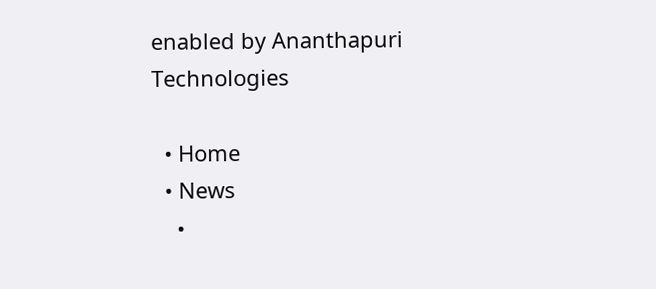enabled by Ananthapuri Technologies

  • Home
  • News
    •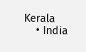Kerala
    • India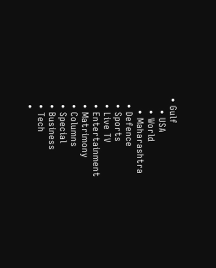• Gulf
    • USA
    • World
    • Maharashtra
  • Defence
  • Sports
  • Live TV
  • Entertainment
  • Matrimony
  • Columns
  • Special
  • Business
  • Tech
  •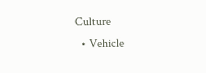Culture
  • Vehicle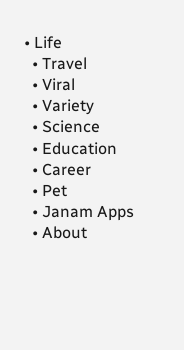• Life
  • Travel
  • Viral
  • Variety
  • Science
  • Education
  • Career
  • Pet
  • Janam Apps
  • About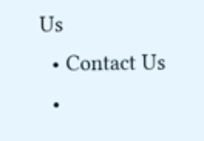Us
  • Contact Us
  •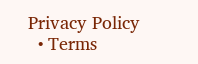Privacy Policy
  • Terms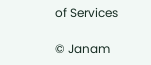of Services

© Janam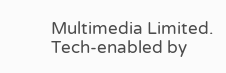Multimedia Limited.
Tech-enabled by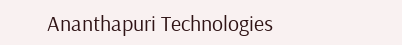Ananthapuri Technologies